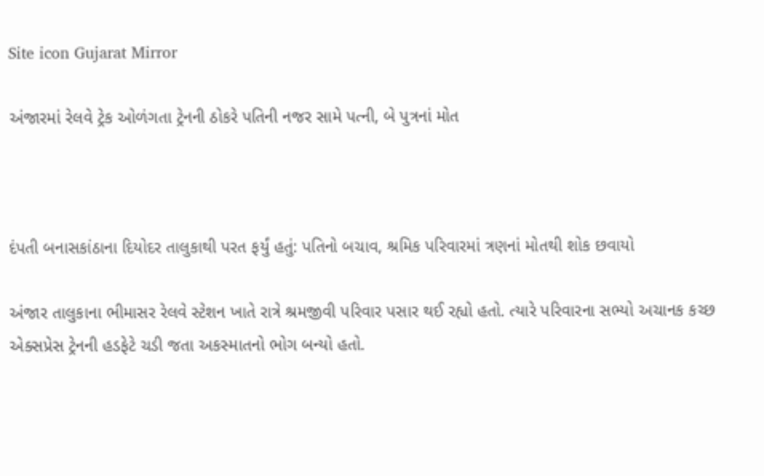Site icon Gujarat Mirror

અંજારમાં રેલવે ટ્રેક ઓળંગતા ટ્રેનની ઠોકરે પતિની નજર સામે પત્ની, બે પુત્રનાં મોત



દંપતી બનાસકાંઠાના દિયોદર તાલુકાથી પરત ફર્યું હતું: પતિનો બચાવ, શ્રમિક પરિવારમાં ત્રણનાં મોતથી શોક છવાયો

અંજાર તાલુકાના ભીમાસર રેલવે સ્ટેશન ખાતે રાત્રે શ્રમજીવી પરિવાર પસાર થઈ રહ્યો હતો. ત્યારે પરિવારના સભ્યો અચાનક કચ્છ એક્સપ્રેસ ટ્રેનની હડફેટે ચડી જતા અકસ્માતનો ભોગ બન્યો હતો.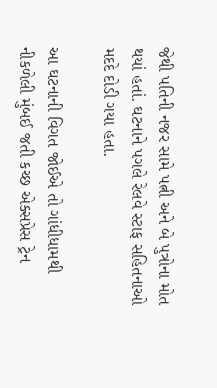જેથી પતિની નજર સામે પત્ની અને બે પુત્રોના મોત થયાં હતાં. ઘટનાને પગલે રેલવે સ્ટાફ સહિતનાઓ મદદે દોડી ગયા હતા.

આ ઘટનાની વિગત જોઈએ તો ગાંધીધામથી નીકળેલી મુંબઈ જતી કચ્છ એક્સપ્રેસ ટ્રેન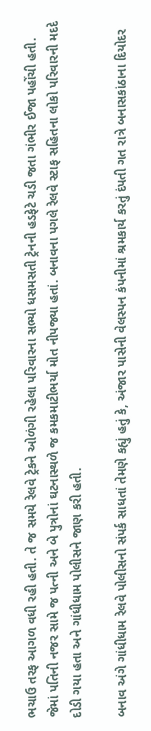ભચાઉ તરફ આગળ વધી રહી હતી. તે જ સમયે રેલવે ટ્રેકને ઓળંગી રહેલા પરિવારના સભ્યો ધસમસતી ટ્રેનની હડફેટે ચડી જતા ગંભીર ઈજા પહોંચી હતી. જેમાં પતિની નજર સામે જ પત્ની અને બે પુત્રોનાં ઘટનાસ્થળે જ કમકમાટીભર્યા મોત નીપજ્યા હતાં. બનાવના પગલે રેલવે સ્ટાફ સહિતના લોકો પરિવારની મદદે દોડી ગયા હતા અને ગાંધીધામ પોલીસને જાણ કરી હતી.

બનાવ અંગે ગાંધીધામ રેલવે પોલીસનો સંપર્ક સાધતાં તેમણે કહ્યું હતું કે, અંજાર પાસેની વેલસ્પન કંપનીમાં શ્રમકાર્ય કરતું દંપતી ગત રાત્રે બનાસકાંઠાના દિયોદર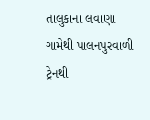તાલુકાના લવાણા ગામેથી પાલનપુરવાળી ટ્રેનથી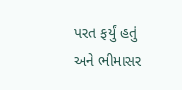પરત ફર્યું હતું અને ભીમાસર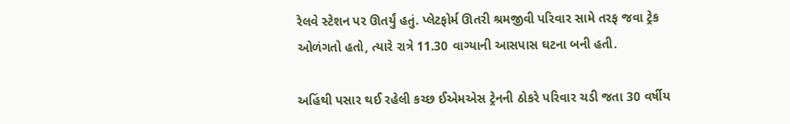રેલવે સ્ટેશન પર ઊતર્યું હતું. પ્લેટફોર્મ ઊતરી શ્રમજીવી પરિવાર સામે તરફ જવા ટ્રેક ઓળંગતો હતો, ત્યારે રાત્રે 11.30 વાગ્યાની આસપાસ ઘટના બની હતી.

અહિંથી પસાર થઈ રહેલી કચ્છ ઈએમએસ ટ્રેનની ઠોકરે પરિવાર ચડી જતા 30 વર્ષીય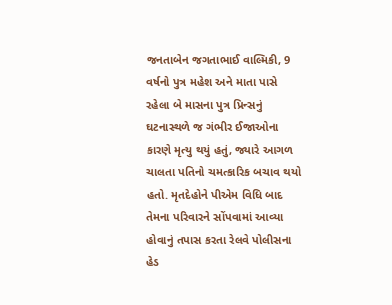જનતાબેન જગતાભાઈ વાલ્મિકી, 9 વર્ષનો પુત્ર મહેશ અને માતા પાસે રહેલા બે માસના પુત્ર પ્રિન્સનું ઘટનાસ્થળે જ ગંભીર ઈજાઓના કારણે મૃત્યુ થયું હતું, જ્યારે આગળ ચાલતા પતિનો ચમત્કારિક બચાવ થયો હતો. મૃતદેહોને પીએમ વિધિ બાદ તેમના પરિવારને સોંપવામાં આવ્યા હોવાનું તપાસ કરતા રેલવે પોલીસના હેડ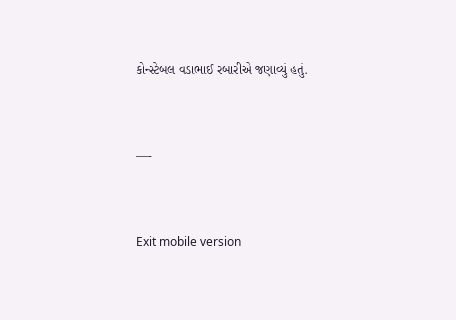કોન્સ્ટેબલ વડાભાઈ રબારીએ જણાવ્યું હતું.



—-



Exit mobile version